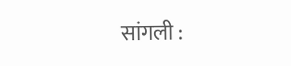सांगली :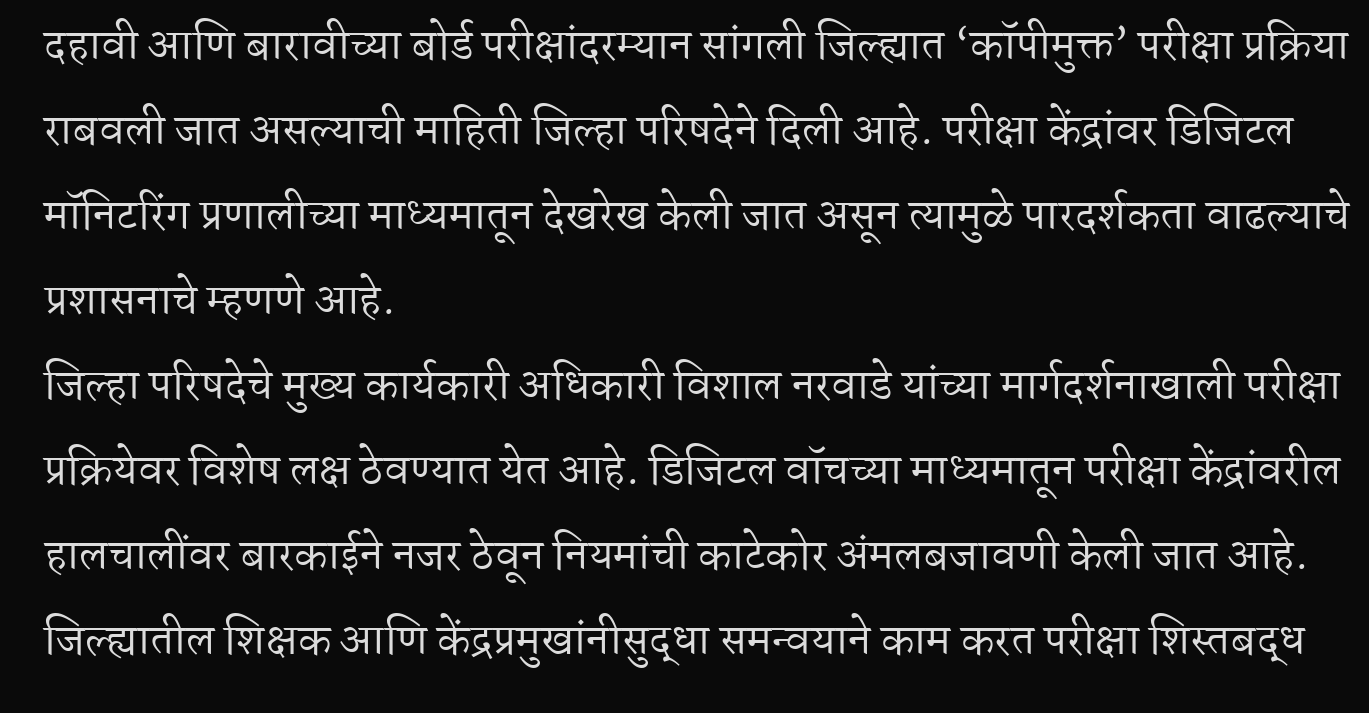दहावी आणि बारावीच्या बोर्ड परीक्षांदरम्यान सांगली जिल्ह्यात ‘कॉपीमुक्त’ परीक्षा प्रक्रिया राबवली जात असल्याची माहिती जिल्हा परिषदेने दिली आहे. परीक्षा केंद्रांवर डिजिटल मॉनिटरिंग प्रणालीच्या माध्यमातून देखरेख केली जात असून त्यामुळे पारदर्शकता वाढल्याचे प्रशासनाचे म्हणणे आहे.
जिल्हा परिषदेचे मुख्य कार्यकारी अधिकारी विशाल नरवाडे यांच्या मार्गदर्शनाखाली परीक्षा प्रक्रियेवर विशेष लक्ष ठेवण्यात येत आहे. डिजिटल वॉचच्या माध्यमातून परीक्षा केंद्रांवरील हालचालींवर बारकाईने नजर ठेवून नियमांची काटेकोर अंमलबजावणी केली जात आहे.
जिल्ह्यातील शिक्षक आणि केंद्रप्रमुखांनीसुद्धा समन्वयाने काम करत परीक्षा शिस्तबद्ध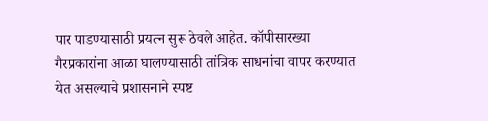पार पाडण्यासाठी प्रयत्न सुरू ठेवले आहेत. कॉपीसारख्या गैरप्रकारांना आळा घालण्यासाठी तांत्रिक साधनांचा वापर करण्यात येत असल्याचे प्रशासनाने स्पष्ट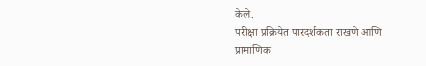केले.
परीक्षा प्रक्रियेत पारदर्शकता राखणे आणि प्रामाणिक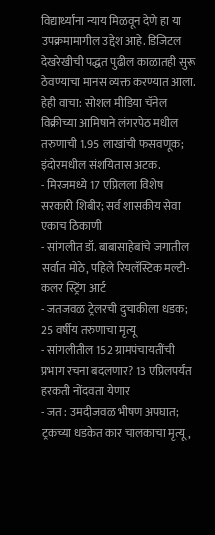विद्यार्थ्यांना न्याय मिळवून देणे हा या उपक्रमामागील उद्देश आहे. डिजिटल देखरेखीची पद्धत पुढील काळातही सुरू ठेवण्याचा मानस व्यक्त करण्यात आला.
हेही वाचा: सोशल मीडिया चॅनेल विक्रीच्या आमिषाने लंगरपेठ मधील तरुणाची 1.95 लाखांची फसवणूक; इंदोरमधील संशयितास अटक.
- मिरजमध्ये 17 एप्रिलला विशेष सरकारी शिबीर; सर्व शासकीय सेवा एकाच ठिकाणी
- सांगलीत डॉ. बाबासाहेबांचे जगातील सर्वात मोठे, पहिले रियलॅस्टिक मल्टी-कलर स्ट्रिंग आर्ट
- जतजवळ ट्रेलरची दुचाकीला धडक; 25 वर्षीय तरुणाचा मृत्यू
- सांगलीतील 152 ग्रामपंचायतींची प्रभाग रचना बदलणार? 13 एप्रिलपर्यंत हरकती नोंदवता येणार
- जत : उमदीजवळ भीषण अपघात; ट्रकच्या धडकेत कार चालकाचा मृत्यू,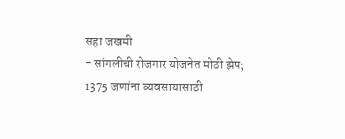सहा जखमी
- सांगलीची रोजगार योजनेत मोठी झेप; 1375 जणांना व्यवसायासाठी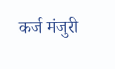कर्ज मंजुरी